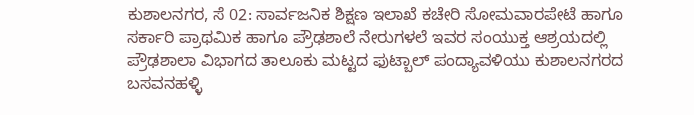ಕುಶಾಲನಗರ, ಸೆ 02: ಸಾರ್ವಜನಿಕ ಶಿಕ್ಷಣ ಇಲಾಖೆ ಕಚೇರಿ ಸೋಮವಾರಪೇಟೆ ಹಾಗೂ ಸರ್ಕಾರಿ ಪ್ರಾಥಮಿಕ ಹಾಗೂ ಪ್ರೌಢಶಾಲೆ ನೇರುಗಳಲೆ ಇವರ ಸಂಯುಕ್ತ ಆಶ್ರಯದಲ್ಲಿ ಪ್ರೌಢಶಾಲಾ ವಿಭಾಗದ ತಾಲೂಕು ಮಟ್ಟದ ಫುಟ್ಬಾಲ್ ಪಂದ್ಯಾವಳಿಯು ಕುಶಾಲನಗರದ ಬಸವನಹಳ್ಳಿ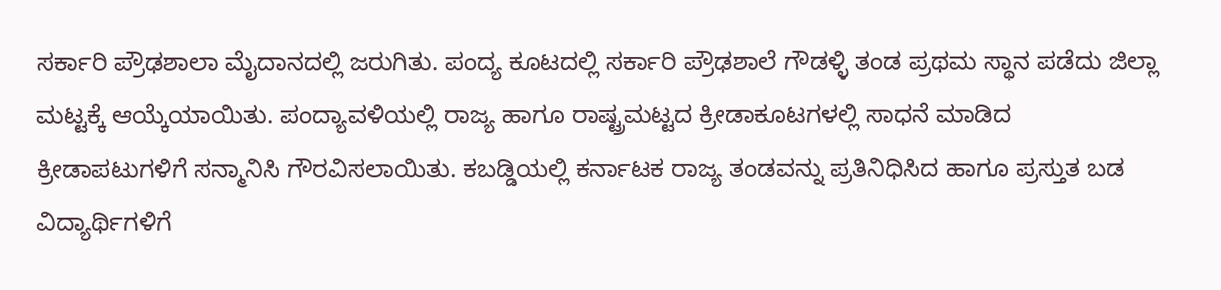ಸರ್ಕಾರಿ ಪ್ರೌಢಶಾಲಾ ಮೈದಾನದಲ್ಲಿ ಜರುಗಿತು. ಪಂದ್ಯ ಕೂಟದಲ್ಲಿ ಸರ್ಕಾರಿ ಪ್ರೌಢಶಾಲೆ ಗೌಡಳ್ಳಿ ತಂಡ ಪ್ರಥಮ ಸ್ಥಾನ ಪಡೆದು ಜಿಲ್ಲಾ ಮಟ್ಟಕ್ಕೆ ಆಯ್ಕೆಯಾಯಿತು. ಪಂದ್ಯಾವಳಿಯಲ್ಲಿ ರಾಜ್ಯ ಹಾಗೂ ರಾಷ್ಟ್ರಮಟ್ಟದ ಕ್ರೀಡಾಕೂಟಗಳಲ್ಲಿ ಸಾಧನೆ ಮಾಡಿದ ಕ್ರೀಡಾಪಟುಗಳಿಗೆ ಸನ್ಮಾನಿಸಿ ಗೌರವಿಸಲಾಯಿತು. ಕಬಡ್ಡಿಯಲ್ಲಿ ಕರ್ನಾಟಕ ರಾಜ್ಯ ತಂಡವನ್ನು ಪ್ರತಿನಿಧಿಸಿದ ಹಾಗೂ ಪ್ರಸ್ತುತ ಬಡ ವಿದ್ಯಾರ್ಥಿಗಳಿಗೆ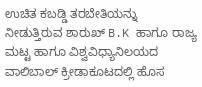ಉಚಿತ ಕಬಡ್ಡಿ ತರಬೇತಿಯನ್ನು ನೀಡುತ್ತಿರುವ ಶಾರುಖ್ B.K ಹಾಗೂ ರಾಜ್ಯ ಮಟ್ಟ ಹಾಗೂ ವಿಶ್ವವಿಧ್ಯಾನಿಲಯದ ವಾಲಿಬಾಲ್ ಕ್ರೀಡಾಕೂಟದಲ್ಲಿ ಹೊಸ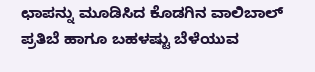ಛಾಪನ್ನು ಮೂಡಿಸಿದ ಕೊಡಗಿನ ವಾಲಿಬಾಲ್ ಪ್ರತಿಬೆ ಹಾಗೂ ಬಹಳಷ್ಟು ಬೆಳೆಯುವ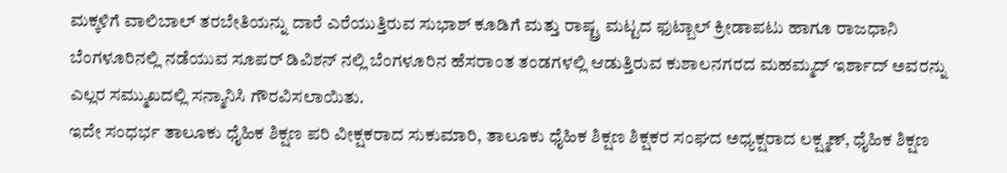ಮಕ್ಕಳಿಗೆ ವಾಲಿಬಾಲ್ ತರಬೇತಿಯನ್ನು ದಾರೆ ಎರೆಯುತ್ತಿರುವ ಸುಭಾಶ್ ಕೂಡಿಗೆ ಮತ್ತು ರಾಷ್ಟ್ರ ಮಟ್ಟದ ಫುಟ್ಬಾಲ್ ಕ್ರೀಡಾಪಟು ಹಾಗೂ ರಾಜಧಾನಿ ಬೆಂಗಳೂರಿನಲ್ಲಿ ನಡೆಯುವ ಸೂಪರ್ ಡಿವಿಶನ್ ನಲ್ಲಿ ಬೆಂಗಳೂರಿನ ಹೆಸರಾಂತ ತಂಡಗಳಲ್ಲಿ ಆಡುತ್ತಿರುವ ಕುಶಾಲನಗರದ ಮಹಮ್ಮದ್ ಇರ್ಶಾದ್ ಅವರನ್ನು ಎಲ್ಲರ ಸಮ್ಮುಖದಲ್ಲಿ ಸನ್ಮಾನಿಸಿ ಗೌರವಿಸಲಾಯಿತು.
ಇದೇ ಸಂಧರ್ಭ ತಾಲೂಕು ಧೈಹಿಕ ಶಿಕ್ಷಣ ಪರಿ ವೀಕ್ಷಕರಾದ ಸುಕುಮಾರಿ, ತಾಲೂಕು ಧೈಹಿಕ ಶಿಕ್ಷಣ ಶಿಕ್ಷಕರ ಸಂಘದ ಅಧ್ಯಕ್ಷರಾದ ಲಕ್ಷ್ಮಣ್, ಧೈಹಿಕ ಶಿಕ್ಷಣ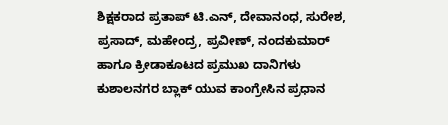ಶಿಕ್ಷಕರಾದ ಪ್ರತಾಪ್ ಟಿ.ಎನ್, ದೇವಾನಂಧ, ಸುರೇಶ, ಪ್ರಸಾದ್, ಮಹೇಂದ್ರ, ಪ್ರವೀಣ್, ನಂದಕುಮಾರ್ ಹಾಗೂ ಕ್ರೀಡಾಕೂಟದ ಪ್ರಮುಖ ದಾನಿಗಳು ಕುಶಾಲನಗರ ಬ್ಲಾಕ್ ಯುವ ಕಾಂಗ್ರೇಸಿನ ಪ್ರಧಾನ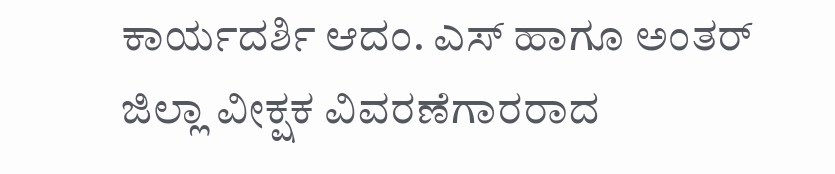ಕಾರ್ಯದರ್ಶಿ ಆದಂ. ಎಸ್ ಹಾಗೂ ಅಂತರ್ ಜಿಲ್ಲಾ ವೀಕ್ಷಕ ವಿವರಣೆಗಾರರಾದ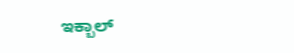ಇಕ್ಬಾಲ್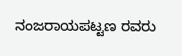ನಂಜರಾಯಪಟ್ಟಣ ರವರು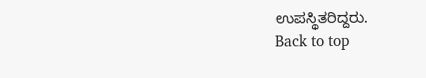ಉಪಸ್ಥಿತರಿದ್ದರು.
Back to top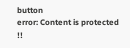button
error: Content is protected !!